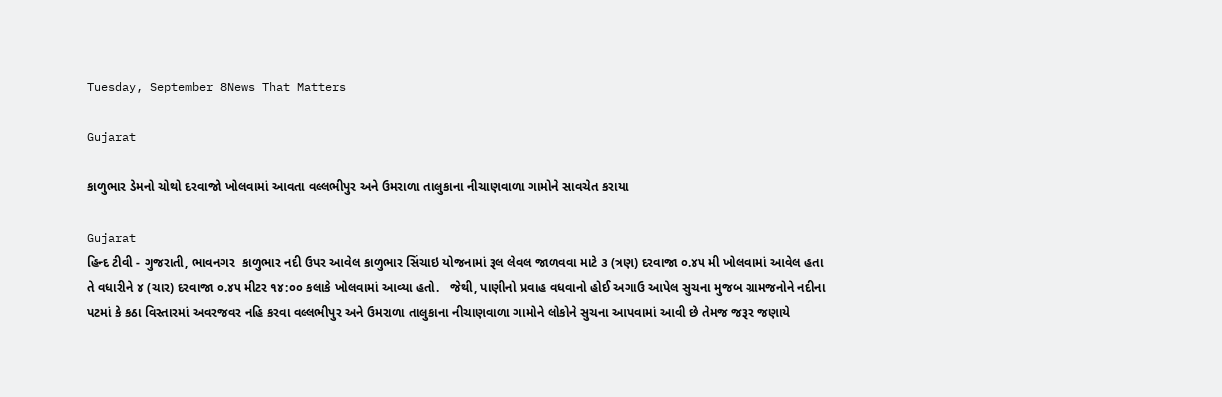Tuesday, September 8News That Matters

Gujarat

કાળુભાર ડેમનો ચોથો દરવાજો ખોલવામાં આવતા વલ્લભીપુર અને ઉમરાળા તાલુકાના નીચાણવાળા ગામોને સાવચેત કરાયા

Gujarat
હિન્દ ટીવી - ગુજરાતી, ભાવનગર  કાળુભાર નદી ઉપર આવેલ કાળુભાર સિંચાઇ યોજનામાં રૂલ લેવલ જાળવવા માટે ૩ (ત્રણ) દરવાજા ૦.૪૫ મી ખોલવામાં આવેલ હતા તે વધારીને ૪ (ચાર) દરવાજા ૦.૪૫ મીટર ૧૪:૦૦ કલાકે ખોલવામાં આવ્યા હતો.   જેથી, પાણીનો પ્રવાહ વધવાનો હોઈ અગાઉ આપેલ સુચના મુજબ ગ્રામજનોને નદીના પટમાં કે કઠા વિસ્તારમાં અવરજવર નહિ કરવા વલ્લભીપુર અને ઉમરાળા તાલુકાના નીચાણવાળા ગામોને લોકોને સુચના આપવામાં આવી છે તેમજ જરૂર જણાયે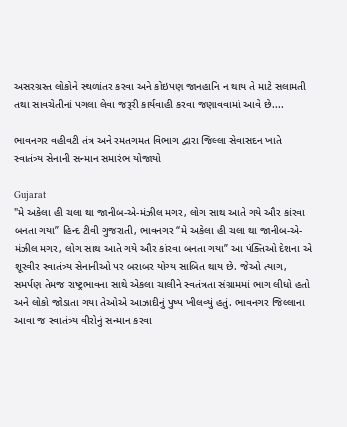અસરગ્રસ્ત લોકોને સ્થળાંતર કરવા અને કોઇપણ જાનહાનિ ન થાય તે માટે સલામતી તથા સાવચેતીનાં પગલા લેવા જરૂરી કાર્યવાહી કરવા જણાવવામાં આવે છે....

ભાવનગર વહીવટી તંત્ર અને રમતગમત વિભાગ દ્વારા જિલ્લા સેવાસદન ખાતે સ્વાતંત્ર્ય સેનાની સન્માન સમારંભ યોજાયો

Gujarat
"મે અકેલા હી ચલા થા જાનીબ-એ-મંઝીલ મગર, લોગ સાથ આતે ગયે ઔર કાંરવા બનતા ગયા” હિન્દ ટીવી ગુજરાતી, ભાવનગર “મે અકેલા હી ચલા થા જાનીબ-એ-મંઝીલ મગર, લોગ સાથ આતે ગયે ઔર કાંરવા બનતા ગયા” આ પંક્તિઓ દેશના એ શૂરવીર સ્વાતંત્ર્ય સેનાનીઓ પર બરાબર યોગ્ય સાબિત થાય છે. જેઓ ત્યાગ, સમર્પણ તેમજ રાષ્ટ્રભાવના સાથે એકલા ચાલીને સ્વતંત્રતા સંગ્રામમાં ભાગ લીધો હતો અને લોકો જોડાતા ગયા તેઓએ આઝાદીનું પુષ્પ ખીલવ્યું હતું. ભાવનગર જિલ્લાના આવા જ સ્વાતંત્ર્ય વીરોનું સન્માન કરવા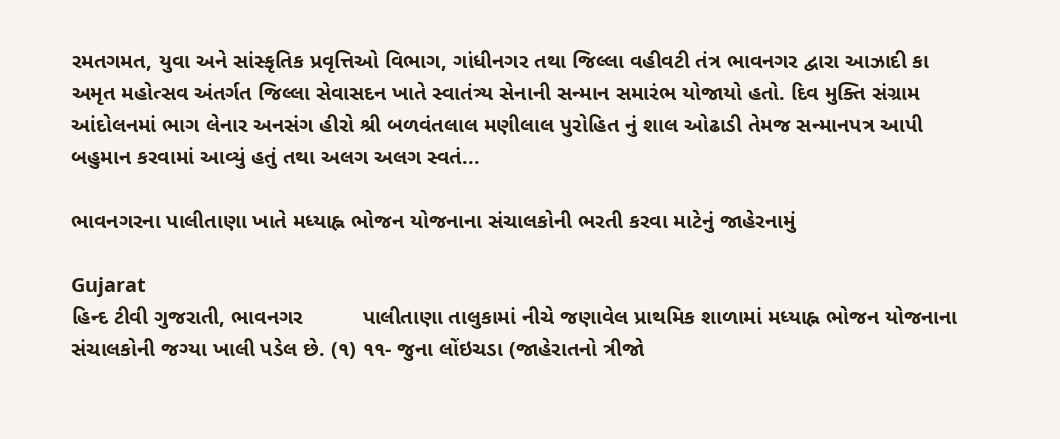રમતગમત, યુવા અને સાંસ્કૃતિક પ્રવૃત્તિઓ વિભાગ, ગાંધીનગર તથા જિલ્લા વહીવટી તંત્ર ભાવનગર દ્વારા આઝાદી કા અમૃત મહોત્સવ અંતર્ગત જિલ્લા સેવાસદન ખાતે સ્વાતંત્ર્ય સેનાની સન્માન સમારંભ યોજાયો હતો. દિવ મુક્તિ સંગ્રામ આંદોલનમાં ભાગ લેનાર અનસંગ હીરો શ્રી બળવંતલાલ મણીલાલ પુરોહિત નું શાલ ઓઢાડી તેમજ સન્માનપત્ર આપી બહુમાન કરવામાં આવ્યું હતું તથા અલગ અલગ સ્વતં...

ભાવનગરના પાલીતાણા ખાતે મધ્યાહ્ન ભોજન યોજનાના સંચાલકોની ભરતી કરવા માટેનું જાહેરનામું

Gujarat
હિન્દ ટીવી ગુજરાતી, ભાવનગર          પાલીતાણા તાલુકામાં નીચે જણાવેલ પ્રાથમિક શાળામાં મધ્યાહ્ન ભોજન યોજનાના સંચાલકોની જગ્યા ખાલી પડેલ છે. (૧) ૧૧- જુના લોંઇચડા (જાહેરાતનો ત્રીજો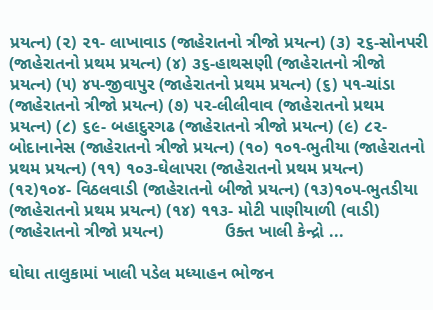પ્રયત્ન) (૨) ૨૧- લાખાવાડ (જાહેરાતનો ત્રીજો પ્રયત્ન) (૩) ૨૬-સોનપરી (જાહેરાતનો પ્રથમ પ્રયત્ન) (૪) ૩૬-હાથસણી (જાહેરાતનો ત્રીજો પ્રયત્ન) (૫) ૪૫-જીવાપુર (જાહેરાતનો પ્રથમ પ્રયત્ન) (૬) ૫૧-ચાંડા (જાહેરાતનો ત્રીજો પ્રયત્ન) (૭) ૫૨-લીલીવાવ (જાહેરાતનો પ્રથમ પ્રયત્ન) (૮) ૬૯- બહાદુરગઢ (જાહેરાતનો ત્રીજો પ્રયત્ન) (૯) ૮૨- બોદાનાનેસ (જાહેરાતનો ત્રીજો પ્રયત્ન) (૧૦) ૧૦૧-ભુતીયા (જાહેરાતનો પ્રથમ પ્રયત્ન) (૧૧) ૧૦૩-ઘેલાપરા (જાહેરાતનો પ્રથમ પ્રયત્ન) (૧૨)૧૦૪- વિઠલવાડી (જાહેરાતનો બીજો પ્રયત્ન) (૧૩)૧૦૫-ભુતડીયા (જાહેરાતનો પ્રથમ પ્રયત્ન) (૧૪) ૧૧૩- મોટી પાણીયાળી (વાડી) (જાહેરાતનો ત્રીજો પ્રયત્ન)             ઉક્ત ખાલી કેન્દ્રો ...

ઘોઘા તાલુકામાં ખાલી પડેલ મધ્યાહન ભોજન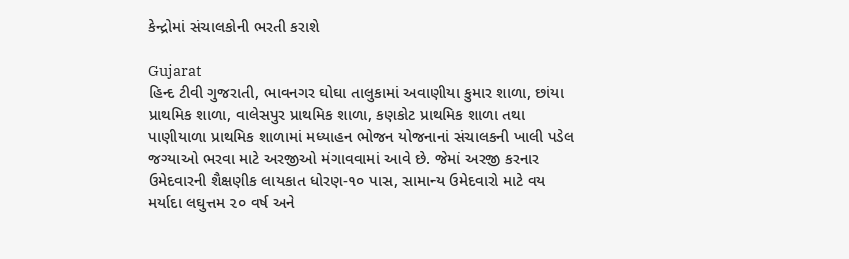કેન્દ્રોમાં સંચાલકોની ભરતી કરાશે

Gujarat
હિન્દ ટીવી ગુજરાતી, ભાવનગર ઘોઘા તાલુકામાં અવાણીયા કુમાર શાળા, છાંયા પ્રાથમિક શાળા, વાલેસપુર પ્રાથમિક શાળા, કણકોટ પ્રાથમિક શાળા તથા પાણીયાળા પ્રાથમિક શાળામાં મધ્યાહન ભોજન યોજનાનાં સંચાલકની ખાલી પડેલ જગ્યાઓ ભરવા માટે અરજીઓ મંગાવવામાં આવે છે. જેમાં અરજી કરનાર ઉમેદવારની શૈક્ષણીક લાયકાત ધોરણ-૧૦ પાસ, સામાન્ય ઉમેદવારો માટે વય મર્યાદા લઘુત્તમ ૨૦ વર્ષ અને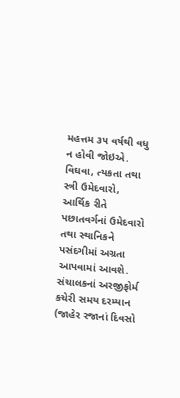મહત્તમ ૩૫ વર્ષથી વધુ ન હોવી જોઇએ. વિઘવા, ત્યકતા તથા સ્ત્રી ઉમેદવારો, આર્થિક રીતે પછાતવર્ગનાં ઉમેદવારો તથા સ્થાનિકને પસંદગીમાં અગ્રતા આપવામાં આવશે. સંચાલકનાં અરજીફોર્મ કચેરી સમય દરમ્યાન (જાહેર રજાનાં દિવસો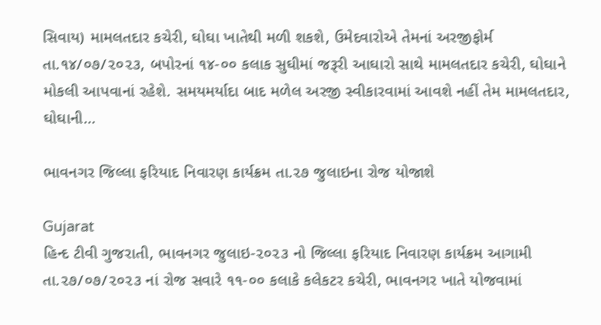સિવાય) મામલતદાર કચેરી, ઘોઘા ખાતેથી મળી શકશે, ઉમેદવારોએ તેમનાં અરજીફોર્મ તા.૧૪/૦૭/૨૦૨૩, બપોરનાં ૧૪-૦૦ કલાક સુઘીમાં જરૂરી આઘારો સાથે મામલતદાર કચેરી, ઘોઘાને મોકલી આપવાનાં રહેશે. સમયમર્યાદા બાદ મળેલ અરજી સ્વીકારવામાં આવશે નહીં તેમ મામલતદાર, ઘોઘાની...

ભાવનગર જિલ્લા ફરિયાદ નિવારણ કાર્યક્રમ તા.૨૭ જુલાઇના રોજ યોજાશે

Gujarat
હિન્દ ટીવી ગુજરાતી, ભાવનગર જુલાઇ-૨૦૨૩ નો જિલ્લા ફરિયાદ નિવારણ કાર્યક્રમ આગામી તા.૨૭/૦૭/૨૦૨૩ નાં રોજ સવારે ૧૧-૦૦ કલાકે કલેકટર કચેરી, ભાવનગર ખાતે યોજવામાં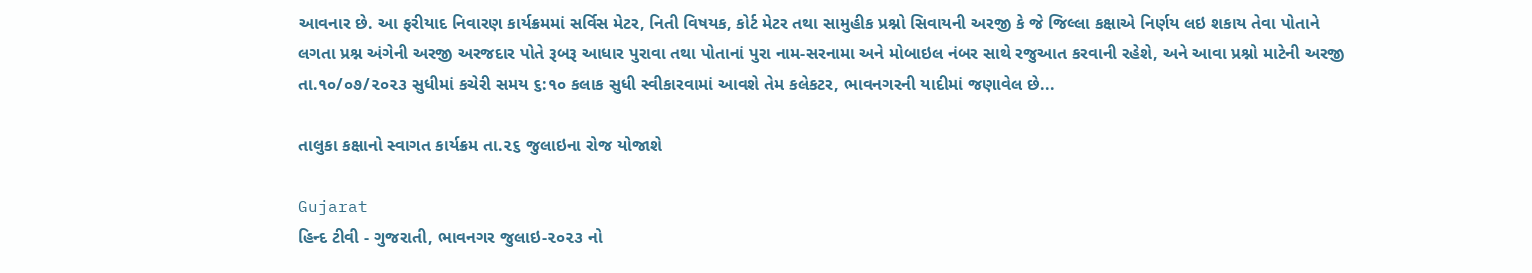આવનાર છે. આ ફરીયાદ નિવારણ કાર્યક્રમમાં સર્વિસ મેટર, નિતી વિષયક, કોર્ટ મેટર તથા સામુહીક પ્રશ્નો સિવાયની અરજી કે જે જિલ્લા કક્ષાએ નિર્ણય લઇ શકાય તેવા પોતાને લગતા પ્રશ્ન અંગેની અરજી અરજદાર પોતે રૂબરૂ આધાર પુરાવા તથા પોતાનાં પુરા નામ-સરનામા અને મોબાઇલ નંબર સાથે રજુઆત કરવાની રહેશે, અને આવા પ્રશ્નો માટેની અરજી તા.૧૦/૦૭/૨૦૨૩ સુધીમાં કચેરી સમય ૬:૧૦ કલાક સુધી સ્વીકારવામાં આવશે તેમ કલેકટર, ભાવનગરની યાદીમાં જણાવેલ છે...

તાલુકા કક્ષાનો સ્વાગત કાર્યક્રમ તા.૨૬ જુલાઇના રોજ યોજાશે

Gujarat
હિન્દ ટીવી - ગુજરાતી, ભાવનગર જુલાઇ-૨૦૨૩ નો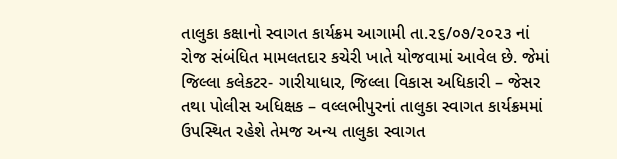તાલુકા કક્ષાનો સ્વાગત કાર્યક્રમ આગામી તા.૨૬/૦૭/૨૦૨૩ નાં રોજ સંબંધિત મામલતદાર કચેરી ખાતે યોજવામાં આવેલ છે. જેમાં જિલ્લા કલેકટર- ગારીયાધાર, જિલ્લા વિકાસ અધિકારી – જેસર તથા પોલીસ અધિક્ષક – વલ્લભીપુરનાં તાલુકા સ્વાગત કાર્યક્રમમાં ઉપસ્થિત રહેશે તેમજ અન્ય તાલુકા સ્વાગત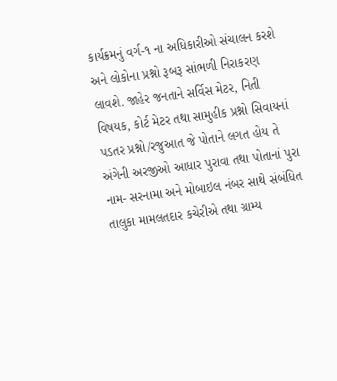કાર્યક્રમનું વર્ગ-૧ ના અધિકારીઓ સંચાલન કરશે અને લોકોના પ્રશ્નો રૂબરૂ સાંભળી નિરાકરણ લાવશે. જાહેર જનતાને સર્વિસ મેટર, નિતી વિષયક, કોર્ટ મેટર તથા સામુહીક પ્રશ્નો સિવાયનાં પડતર પ્રશ્નો/રજુઆત જે પોતાને લગત હોય તે અંગેની અરજીઓ આધાર પુરાવા તથા પોતાનાં પુરા નામ- સરનામા અને મોબાઇલ નંબર સાથે સંબંધિત તાલુકા મામલતદાર કચેરીએ તથા ગ્રામ્ય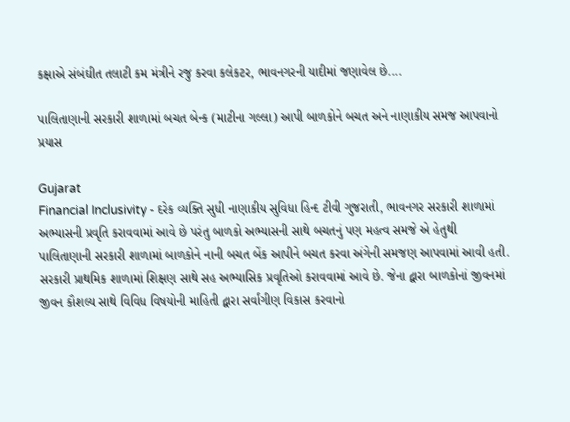કક્ષાએ સંબંઘીત તલાટી કમ મંત્રીને રજુ કરવા કલેકટર, ભાવનગરની યાદીમાં જણાવેલ છે....

પાલિતાણાની સરકારી શાળામાં બચત બેન્ક (માટીના ગલ્લા) આપી બાળકોને બચત અને નાણાકીય સમજ આપવાનો પ્રયાસ

Gujarat
Financial Inclusivity - દરેક વ્યક્તિ સુધી નાણાકીય સુવિધા હિન્દ ટીવી ગુજરાતી, ભાવનગર સરકારી શાળામાં અભ્યાસની પ્રવૃતિ કરાવવામાં આવે છે પરંતુ બાળકો અભ્યાસની સાથે બચતનું પણ મહત્વ સમજે એ હેતુથી પાલિતાણાની સરકારી શાળામાં બાળકોને નાની બચત બેંક આપીને બચત કરવા અંગેની સમજણ આપવામાં આવી હતી. સરકારી પ્રાથમિક શાળામાં શિક્ષણ સાથે સહ અભ્યાસિક પ્રવૃતિઓ કરાવવામાં આવે છે. જેના દ્વારા બાળકોનાં જીવનમાં જીવન કૌશલ્ય સાથે વિવિધ વિષયોની માહિતી દ્વારા સર્વાંગીણ વિકાસ કરવાનો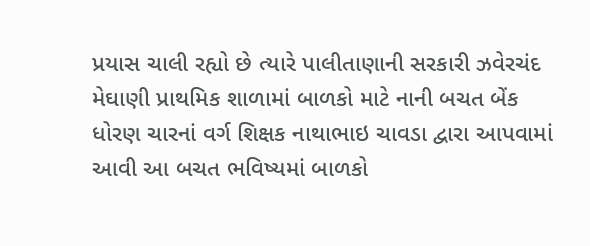પ્રયાસ ચાલી રહ્યો છે ત્યારે પાલીતાણાની સરકારી ઝવેરચંદ મેઘાણી પ્રાથમિક શાળામાં બાળકો માટે નાની બચત બેંક ધોરણ ચારનાં વર્ગ શિક્ષક નાથાભાઇ ચાવડા દ્વારા આપવામાં આવી આ બચત ભવિષ્યમાં બાળકો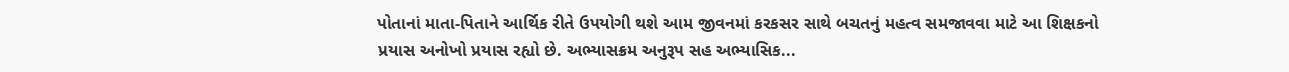પોતાનાં માતા-પિતાને આર્થિક રીતે ઉપયોગી થશે આમ જીવનમાં કરકસર સાથે બચતનું મહત્વ સમજાવવા માટે આ શિક્ષકનો પ્રયાસ અનોખો પ્રયાસ રહ્યો છે. અભ્યાસક્રમ અનુરૂપ સહ અભ્યાસિક...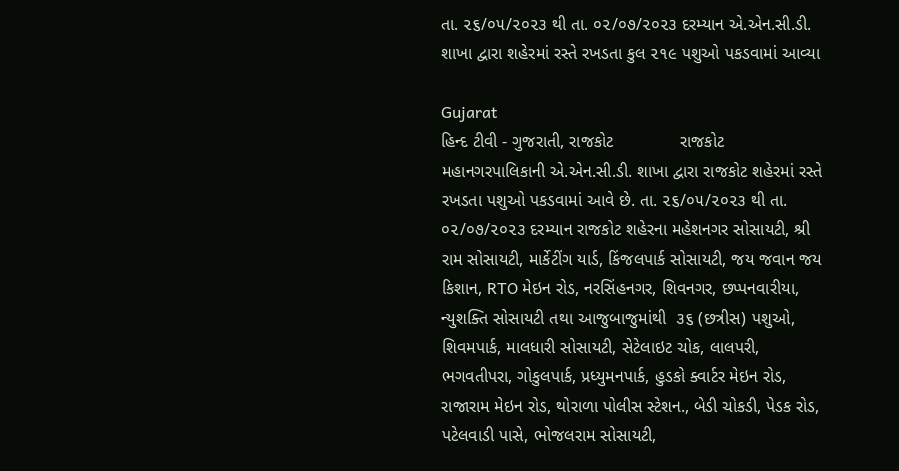તા. ૨૬/૦૫/૨૦૨૩ થી તા. ૦૨/૦૭/૨૦૨૩ દરમ્યાન એ.એન.સી.ડી. શાખા દ્વારા શહેરમાં રસ્તે રખડતા કુલ ૨૧૯ પશુઓ પકડવામાં આવ્યા

Gujarat
હિન્દ ટીવી - ગુજરાતી, રાજકોટ              રાજકોટ મહાનગરપાલિકાની એ.એન.સી.ડી. શાખા દ્વારા રાજકોટ શહેરમાં રસ્તે રખડતા પશુઓ પકડવામાં આવે છે. તા. ૨૬/૦૫/૨૦૨૩ થી તા. ૦૨/૦૭/૨૦૨૩ દરમ્યાન રાજકોટ શહેરના મહેશનગર સોસાયટી, શ્રી રામ સોસાયટી, માર્કેટીંગ યાર્ડ, કિંજલપાર્ક સોસાયટી, જય જવાન જય કિશાન, RTO મેઇન રોડ, નરસિંહનગર, શિવનગર, છપ્પનવારીયા, ન્યુશક્તિ સોસાયટી તથા આજુબાજુમાંથી  ૩૬ (છત્રીસ) પશુઓ, શિવમપાર્ક, માલધારી સોસાયટી, સેટેલાઇટ ચોક, લાલપરી, ભગવતીપરા, ગોકુલપાર્ક, પ્રધ્યુમનપાર્ક, હુડકો ક્વાર્ટર મેઇન રોડ, રાજારામ મેઇન રોડ, થોરાળા પોલીસ સ્ટેશન., બેડી ચોકડી, પેડક રોડ, પટેલવાડી પાસે, ભોજલરામ સોસાયટી,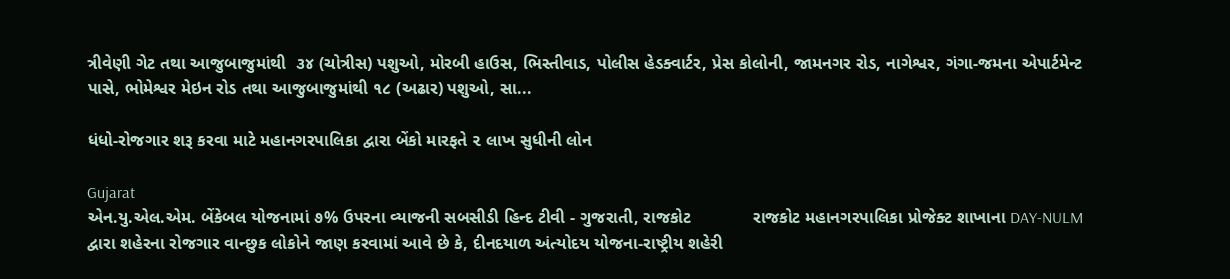ત્રીવેણી ગેટ તથા આજુબાજુમાંથી  ૩૪ (ચોત્રીસ) પશુઓ, મોરબી હાઉસ, ભિસ્તીવાડ, પોલીસ હેડક્વાર્ટર, પ્રેસ કોલોની, જામનગર રોડ, નાગેશ્વર, ગંગા-જમના એપાર્ટમેન્ટ પાસે, ભોમેશ્વર મેઇન રોડ તથા આજુબાજુમાંથી ૧૮ (અઢાર) પશુઓ, સા...

ધંધો-રોજગાર શરૂ કરવા માટે મહાનગરપાલિકા દ્વારા બેંકો મારફતે ૨ લાખ સુધીની લોન

Gujarat
એન.યુ.એલ.એમ. બેંકેબલ યોજનામાં ૭% ઉપરના વ્યાજની સબસીડી હિન્દ ટીવી - ગુજરાતી, રાજકોટ             રાજકોટ મહાનગરપાલિકા પ્રોજેક્ટ શાખાના DAY-NULM દ્વારા શહેરના રોજગાર વાન્છુક લોકોને જાણ કરવામાં આવે છે કે, દીનદયાળ અંત્યોદય યોજના-રાષ્ટ્રીય શહેરી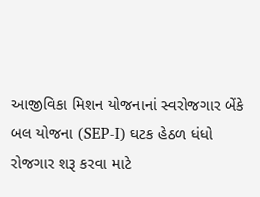આજીવિકા મિશન યોજનાનાં સ્વરોજગાર બેંકે બલ યોજના (SEP-I) ઘટક હેઠળ ધંધો રોજગાર શરૂ કરવા માટે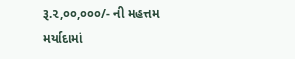રૂ.૨,૦૦,૦૦૦/- ની મહત્તમ મર્યાદામાં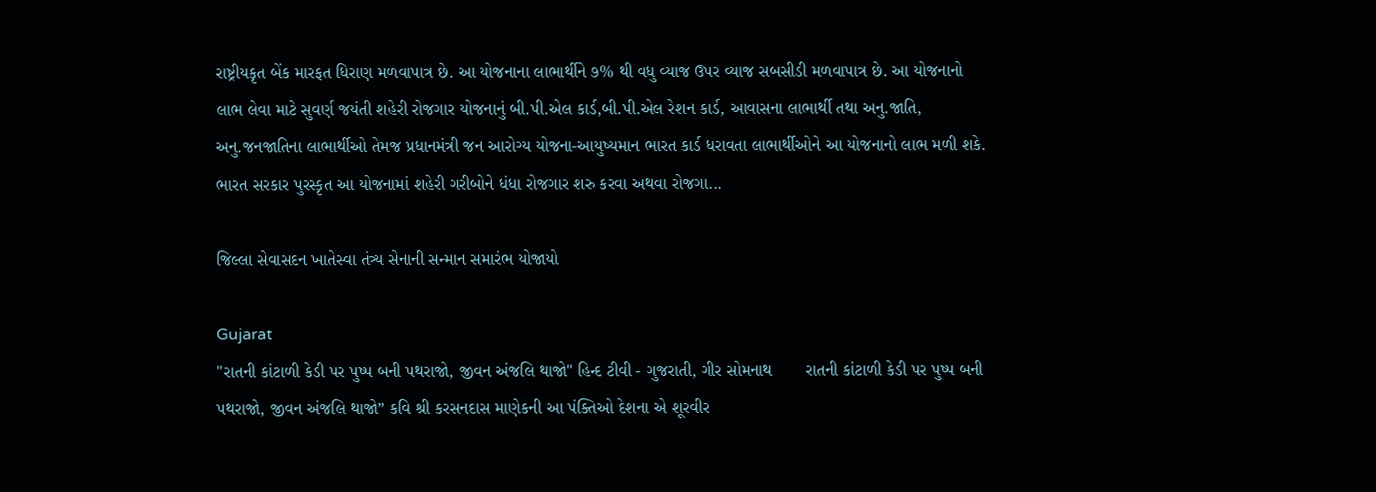રાષ્ટ્રીયકૃત બેંક મારફત ધિરાણ મળવાપાત્ર છે. આ યોજનાના લાભાર્થીને ૭% થી વધુ વ્યાજ ઉપર વ્યાજ સબસીડી મળવાપાત્ર છે. આ યોજનાનો લાભ લેવા માટે સુવર્ણ જયંતી શહેરી રોજગાર યોજનાનું બી.પી.એલ કાર્ડ,બી.પી.એલ રેશન કાર્ડ, આવાસના લાભાર્થી તથા અનુ.જાતિ, અનુ.જનજાતિના લાભાર્થીઓ તેમજ પ્રધાનમંત્રી જન આરોગ્ય યોજના-આયુષ્યમાન ભારત કાર્ડ ધરાવતા લાભાર્થીઓને આ યોજનાનો લાભ મળી શકે. ભારત સરકાર પુરસ્કૃત આ યોજનામાં શહેરી ગરીબોને ધંધા રોજગાર શરુ કરવા અથવા રોજગા...

જિલ્લા સેવાસદન ખાતેસ્વા તંત્ર્ય સેનાની સન્માન સમારંભ યોજાયો

Gujarat
"રાતની કાંટાળી કેડી પર પુષ્પ બની પથરાજો, જીવન અંજલિ થાજો" હિન્દ ટીવી - ગુજરાતી, ગીર સોમનાથ       રાતની કાંટાળી કેડી પર પુષ્પ બની પથરાજો, જીવન અંજલિ થાજો” કવિ શ્રી કરસનદાસ માણેકની આ પંક્તિઓ દેશના એ શૂરવીર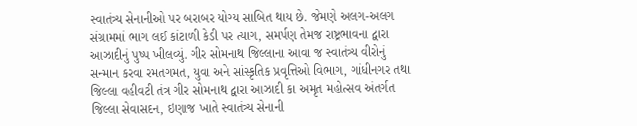સ્વાતંત્ર્ય સેનાનીઓ પર બરાબર યોગ્ય સાબિત થાય છે. જેમણે અલગ-અલગ સંગ્રામમાં ભાગ લઈ કાંટાળી કેડી પર ત્યાગ, સમર્પણ તેમજ રાષ્ટ્રભાવના દ્વારા આઝાદીનું પુષ્પ ખીલવ્યું. ગીર સોમનાથ જિલ્લાના આવા જ સ્વાતંત્ર્ય વીરોનું સન્માન કરવા રમતગમત, યુવા અને સાંસ્કૃતિક પ્રવૃત્તિઓ વિભાગ, ગાંધીનગર તથા જિલ્લા વહીવટી તંત્ર ગીર સોમનાથ દ્વારા આઝાદી કા અમૃત મહોત્સવ અંતર્ગત જિલ્લા સેવાસદન, ઇણાજ ખાતે સ્વાતંત્ર્ય સેનાની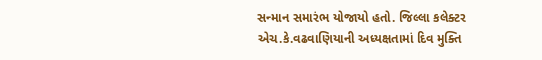સન્માન સમારંભ યોજાયો હતો. જિલ્લા કલેક્ટર એચ.કે.વઢવાણિયાની અધ્યક્ષતામાં દિવ મુક્તિ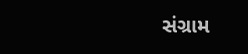સંગ્રામ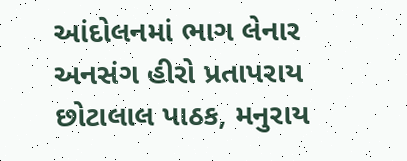આંદોલનમાં ભાગ લેનાર અનસંગ હીરો પ્રતાપરાય છોટાલાલ પાઠક, મનુરાય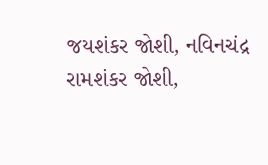જયશંકર જોશી, નવિનચંદ્ર રામશંકર જોશી,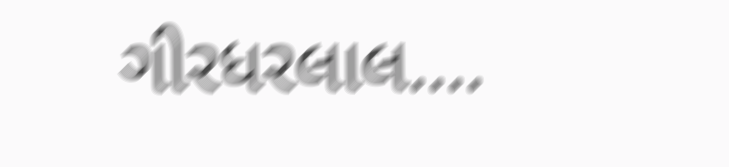ગીરધરલાલ....